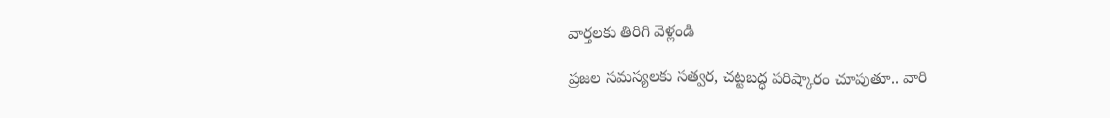వార్తలకు తిరిగి వెళ్లండి

ప్రజల సమస్యలకు సత్వర, చట్టబద్ధ పరిష్కారం చూపుతూ.. వారి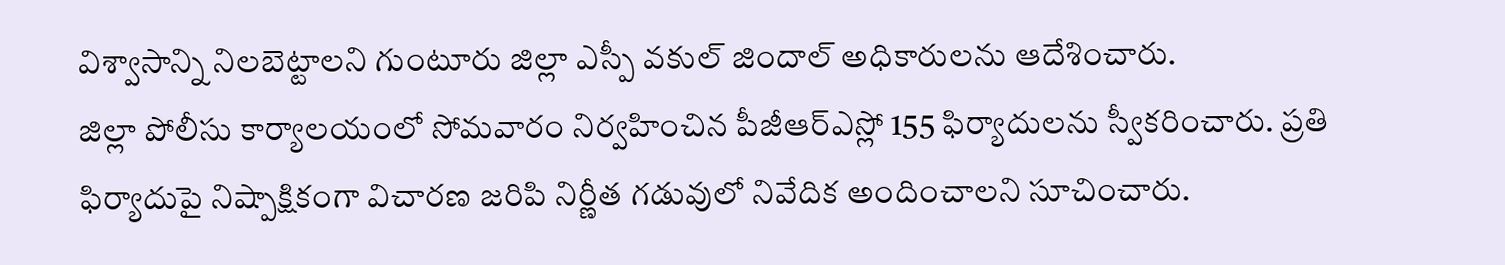విశ్వాసాన్ని నిలబెట్టాలని గుంటూరు జిల్లా ఎస్పీ వకుల్ జిందాల్ అధికారులను ఆదేశించారు.
జిల్లా పోలీసు కార్యాలయంలో సోమవారం నిర్వహించిన పీజీఆర్ఎస్లో 155 ఫిర్యాదులను స్వీకరించారు. ప్రతి ఫిర్యాదుపై నిష్పాక్షికంగా విచారణ జరిపి నిర్ణీత గడువులో నివేదిక అందించాలని సూచించారు.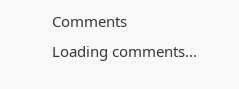Comments
Loading comments...